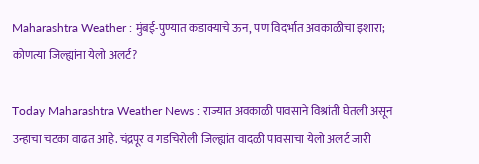Maharashtra Weather : मुंबई-पुण्यात कडाक्याचे ऊन, पण विदर्भात अवकाळीचा इशारा; कोणत्या जिल्ह्यांना येलो अलर्ट?

Today Maharashtra Weather News : राज्यात अवकाळी पावसाने विश्रांती घेतली असून उन्हाचा चटका वाढत आहे. चंद्रपूर व गडचिरोली जिल्ह्यांत वादळी पावसाचा येलो अलर्ट जारी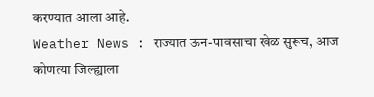करण्यात आला आहे.
Weather News : राज्यात ऊन-पावसाचा खेळ सुरूच, आज कोणत्या जिल्ह्याला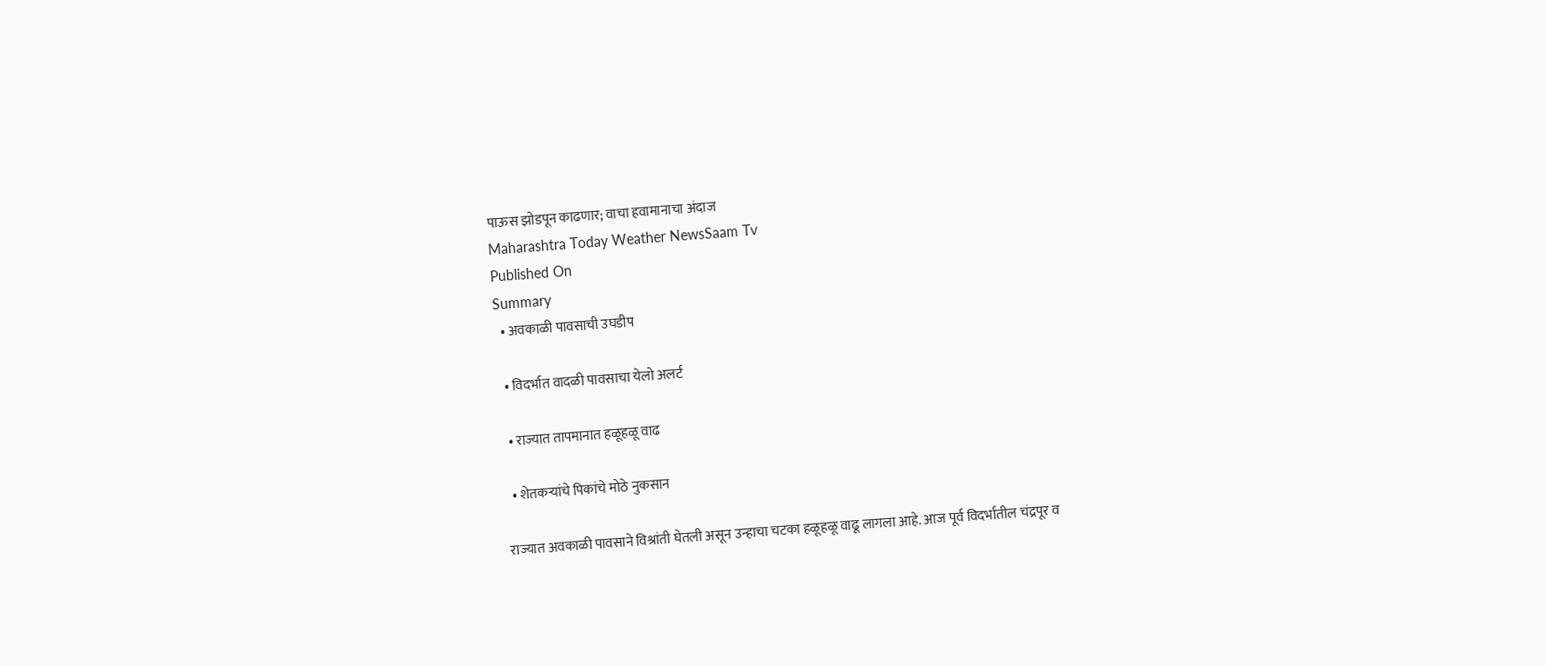पाऊस झोडपून काढणार; वाचा हवामानाचा अंदाज
Maharashtra Today Weather NewsSaam Tv
Published On
Summary
  • अवकाळी पावसाची उघडीप

  • विदर्भात वादळी पावसाचा येलो अलर्ट

  • राज्यात तापमानात हळूहळू वाढ

  • शेतकऱ्यांचे पिकांचे मोठे नुकसान

राज्यात अवकाळी पावसाने विश्रांती घेतली असून उन्हाचा चटका हळूहळू वाढू लागला आहे. आज पूर्व विदर्भातील चंद्रपूर व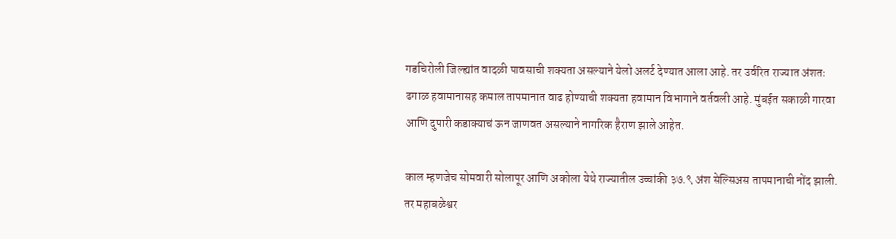गडचिरोली जिल्ह्यांत वादळी पावसाची शक्यता असल्याने येलो अलर्ट देण्यात आला आहे. तर उर्वरित राज्यात अंशतः ढगाळ हवामानासह कमाल तापमानात वाढ होण्याची शक्यता हवामान विभागाने वर्तवली आहे. मुंबईत सकाळी गारवा आणि दुपारी कडाक्याचं ऊन जाणवत असल्याने नागरिक हैराण झाले आहेत.

काल म्हणजेच सोमवारी सोलापूर आणि अकोला येथे राज्यातील उच्चांकी ३७.९ अंश सेल्सिअस तापमानाची नोंद झाली. तर महाबळेश्वर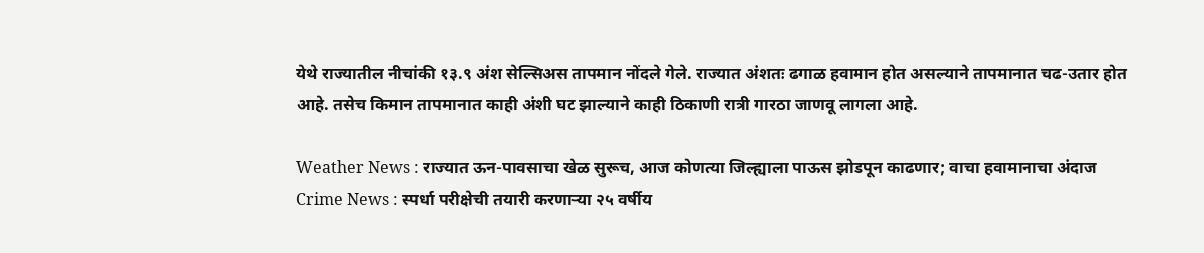येथे राज्यातील नीचांकी १३.९ अंश सेल्सिअस तापमान नोंदले गेले. राज्यात अंशतः ढगाळ हवामान होत असल्याने तापमानात चढ-उतार होत आहे. तसेच किमान तापमानात काही अंशी घट झाल्याने काही ठिकाणी रात्री गारठा जाणवू लागला आहे.

Weather News : राज्यात ऊन-पावसाचा खेळ सुरूच, आज कोणत्या जिल्ह्याला पाऊस झोडपून काढणार; वाचा हवामानाचा अंदाज
Crime News : स्पर्धा परीक्षेची तयारी करणाऱ्या २५ वर्षीय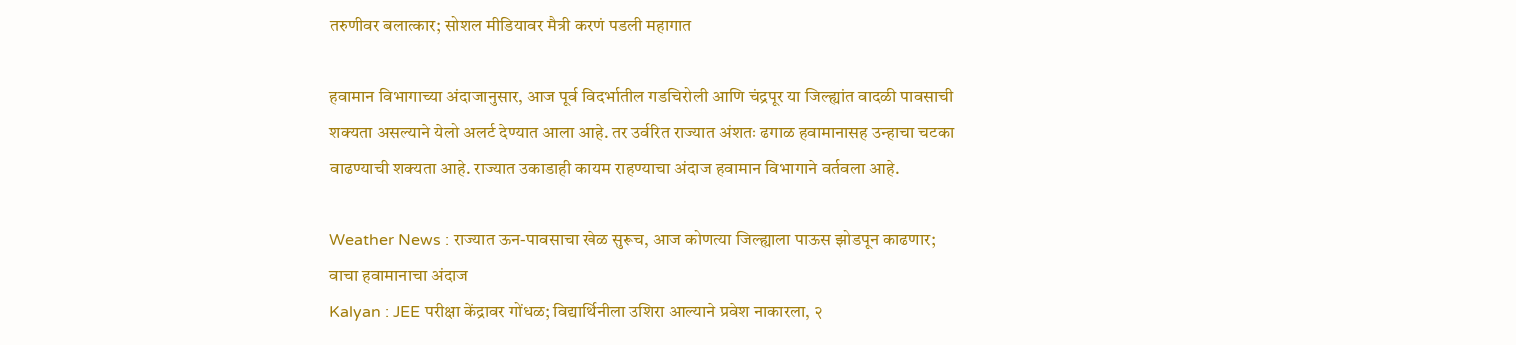तरुणीवर बलात्कार; सोशल मीडियावर मैत्री करणं पडली महागात

हवामान विभागाच्या अंदाजानुसार, आज पूर्व विदर्भातील गडचिरोली आणि चंद्रपूर या जिल्ह्यांत वादळी पावसाची शक्यता असल्याने येलो अलर्ट देण्यात आला आहे. तर उर्वरित राज्यात अंशतः ढगाळ हवामानासह उन्हाचा चटका वाढण्याची शक्यता आहे. राज्यात उकाडाही कायम राहण्याचा अंदाज हवामान विभागाने वर्तवला आहे.

Weather News : राज्यात ऊन-पावसाचा खेळ सुरूच, आज कोणत्या जिल्ह्याला पाऊस झोडपून काढणार; वाचा हवामानाचा अंदाज
Kalyan : JEE परीक्षा केंद्रावर गोंधळ; विद्यार्थिनीला उशिरा आल्याने प्रवेश नाकारला, २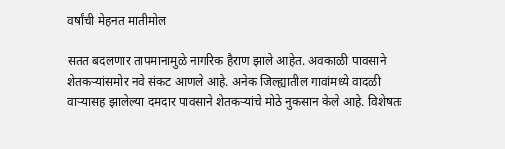वर्षांची मेहनत मातीमोल

सतत बदलणार तापमानामुळे नागरिक हैराण झाले आहेत. अवकाळी पावसाने शेतकऱ्यांसमोर नवे संकट आणले आहे. अनेक जिल्ह्यातील गावांमध्ये वादळी वाऱ्यासह झालेल्या दमदार पावसाने शेतकऱ्यांचे मोठे नुकसान केले आहे. विशेषतः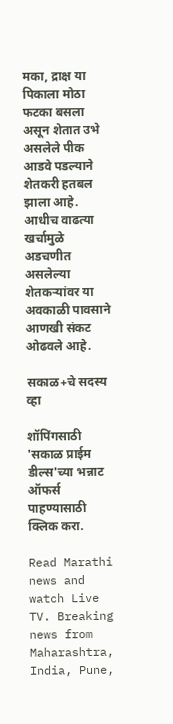मका, द्राक्ष या पिकाला मोठा फटका बसला असून शेतात उभे असलेले पीक आडवे पडल्याने शेतकरी हतबल झाला आहे. आधीच वाढत्या खर्चामुळे अडचणीत असलेल्या शेतकऱ्यांवर या अवकाळी पावसाने आणखी संकट ओढवले आहे.

सकाळ+चे सदस्य व्हा

शॉपिंगसाठी 'सकाळ प्राईम डील्स'च्या भन्नाट ऑफर्स पाहण्यासाठी क्लिक करा.

Read Marathi news and watch Live TV. Breaking news from Maharashtra, India, Pune,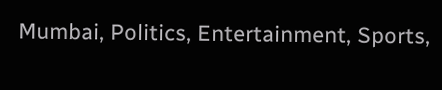Mumbai, Politics, Entertainment, Sports,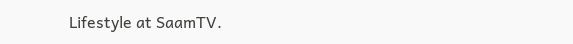Lifestyle at SaamTV.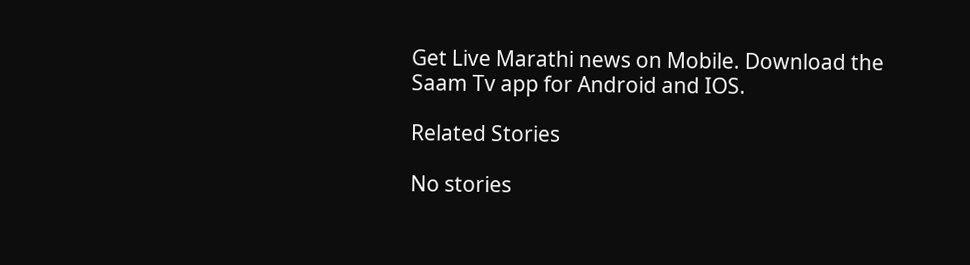Get Live Marathi news on Mobile. Download the Saam Tv app for Android and IOS.

Related Stories

No stories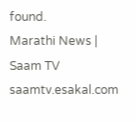found.
Marathi News | Saam TV
saamtv.esakal.com